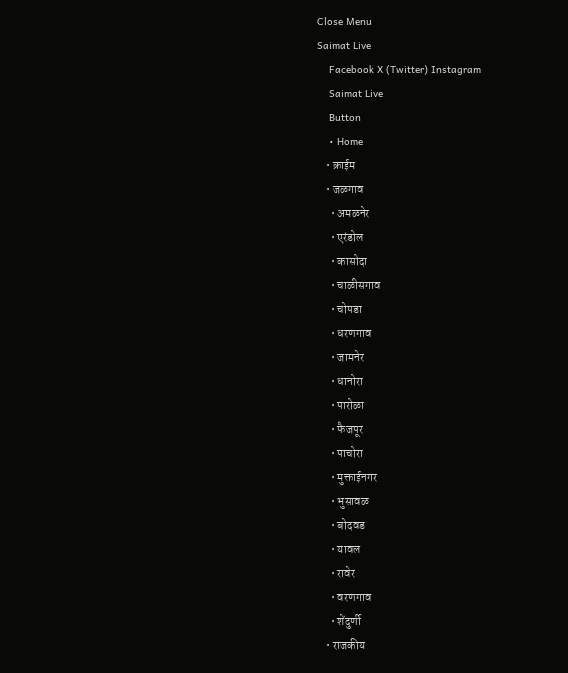Close Menu
Saimat Live
    Facebook X (Twitter) Instagram
    Saimat Live
    Button
    • Home
    • क्राईम
    • जळगाव
      • अमळनेर
      • एरंडोल
      • कासोदा
      • चाळीसगाव
      • चोपडा
      • धरणगाव
      • जामनेर
      • धानोरा
      • पारोळा
      • फैजपूर
      • पाचोरा
      • मुक्ताईनगर
      • भुसावळ
      • बोदवड
      • यावल
      • रावेर
      • वरणगाव
      • शेंदुर्णी
    • राजकीय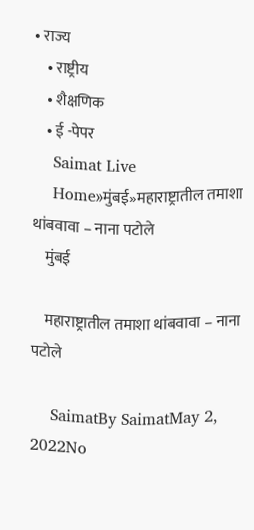• राज्य
    • राष्ट्रीय
    • शैक्षणिक
    • ई -पेपर
    Saimat Live
    Home»मुंबई»महाराष्ट्रातील तमाशा थांबवावा – नाना पटोले
    मुंबई

    महाराष्ट्रातील तमाशा थांबवावा – नाना पटोले

    SaimatBy SaimatMay 2, 2022No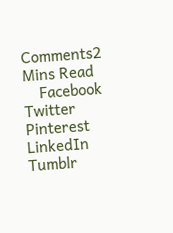Comments2 Mins Read
    Facebook Twitter Pinterest LinkedIn Tumblr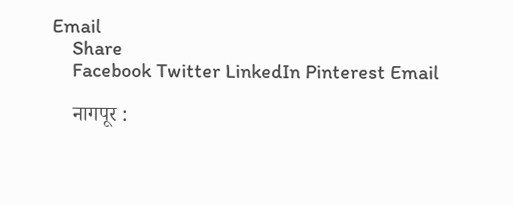Email
    Share
    Facebook Twitter LinkedIn Pinterest Email

    नागपूर :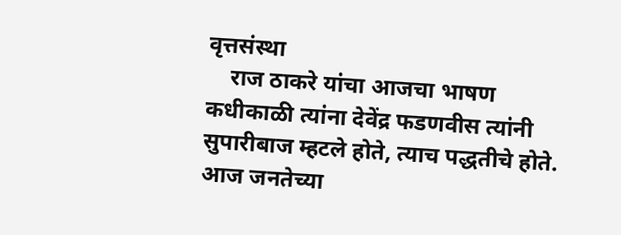वृत्तसंस्था
    राज ठाकरे यांचा आजचा भाषण कधीकाळी त्यांना देवेंद्र फडणवीस त्यांनी सुपारीबाज म्हटले होते, त्याच पद्धतीचे होते. आज जनतेच्या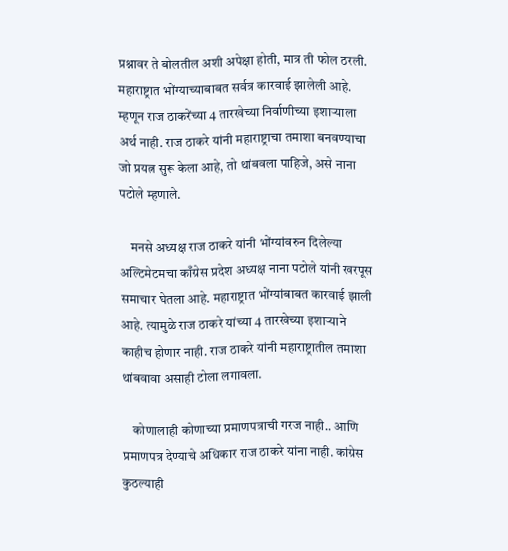प्रश्नावर ते बोलतील अशी अपेक्षा होती, मात्र ती फोल ठरली. महाराष्ट्रात भोंग्याच्याबाबत सर्वत्र कारवाई झालेली आहे. म्हणून राज ठाकरेंच्या 4 तारखेच्या निर्वाणीच्या इशाऱ्याला अर्थ नाही. राज ठाकरे यांनी महाराष्ट्राचा तमाशा बनवण्याचा जो प्रयत्न सुरू केला आहे, तो थांबवला पाहिजे, असे नाना पटोले म्हणाले.

    मनसे अध्यक्ष राज ठाकरे यांनी भोंग्यांवरुन दिलेल्या अल्टिमेटमचा काँग्रेस प्रदेश अध्यक्ष नाना पटोले यांनी खरपूस समाचार घेतला आहे. महाराष्ट्रात भोंग्यांबाबत कारवाई झाली आहे. त्यामुळे राज ठाकरे यांच्या 4 तारखेच्या इशाऱ्याने काहीच होणार नाही. राज ठाकरे यांनी महाराष्ट्रातील तमाशा थांबवावा असाही टोला लगावला.

    कोणालाही कोणाच्या प्रमाणपत्राची गरज नाही.. आणि प्रमाणपत्र देण्याचे अधिकार राज ठाकरे यांना नाही. कांग्रेस कुठल्याही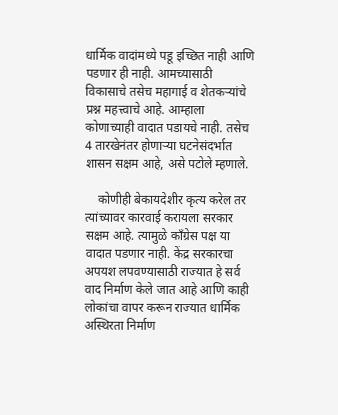धार्मिक वादांमध्ये पडू इच्छित नाही आणि पडणार ही नाही. आमच्यासाठी विकासाचे तसेच महागाई व शेतकऱ्यांचे प्रश्न महत्त्वाचे आहे. आम्हाला कोणाच्याही वादात पडायचे नाही. तसेच 4 तारखेनंतर होणाऱ्या घटनेसंदर्भात शासन सक्षम आहे, असे पटोले म्हणाले.

    कोणीही बेकायदेशीर कृत्य करेल तर त्यांच्यावर कारवाई करायला सरकार सक्षम आहे. त्यामुळे काँग्रेस पक्ष या वादात पडणार नाही. केंद्र सरकारचा अपयश लपवण्यासाठी राज्यात हे सर्व वाद निर्माण केले जात आहे आणि काही लोकांचा वापर करून राज्यात धार्मिक अस्थिरता निर्माण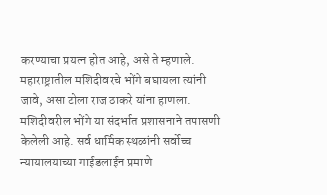करण्याचा प्रयत्न होत आहे, असे ते म्हणाले. महाराष्ट्रातील मशिदीवरचे भोंगे बघायला त्यांनी जावे, असा टोला राज ठाकरे यांना हाणला. मशिदीवरील भोंगे या संदर्भात प्रशासनाने तपासणी केलेली आहे. सर्व धार्मिक स्थळांनी सर्वोच्च न्यायालयाच्या गाईडलाईन प्रमाणे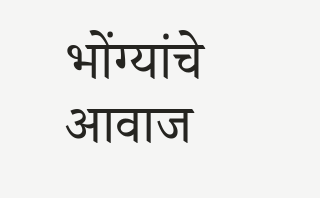भोंग्यांचे आवाज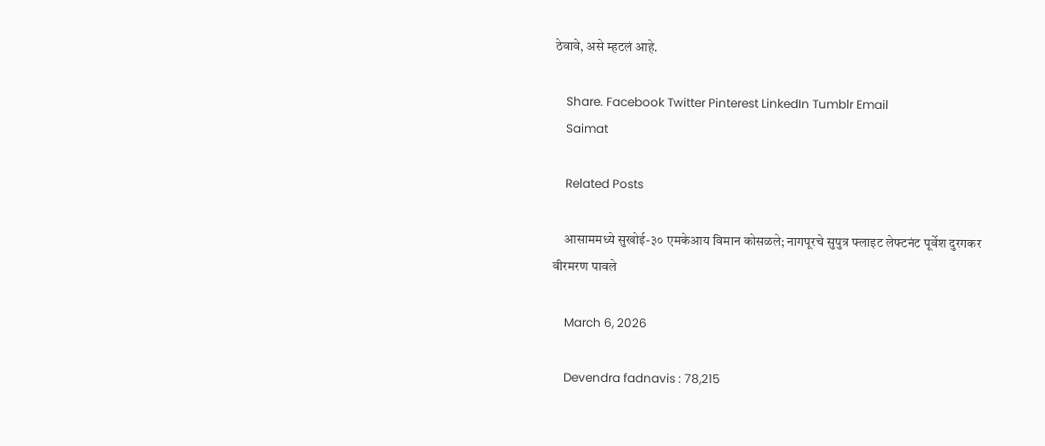ठेवावे, असे म्हटलं आहे.

    Share. Facebook Twitter Pinterest LinkedIn Tumblr Email
    Saimat

    Related Posts

    आसाममध्ये सुखोई-३० एमकेआय विमान कोसळले; नागपूरचे सुपुत्र फ्लाइट लेफ्टनंट पूर्वेश दुरगकर वीरमरण पावले

    March 6, 2026

    Devendra fadnavis : 78,215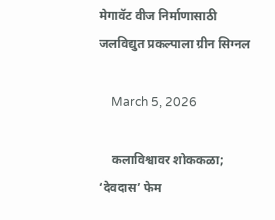मेगावॅट वीज निर्माणासाठी जलविद्युत प्रकल्पाला ग्रीन सिग्नल

    March 5, 2026

    कलाविश्वावर शोककळा; ‘देवदास’ फेम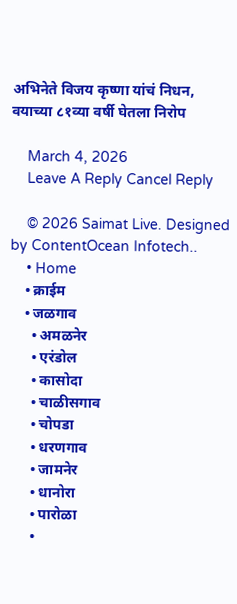अभिनेते विजय कृष्णा यांचं निधन, वयाच्या ८१व्या वर्षी घेतला निरोप

    March 4, 2026
    Leave A Reply Cancel Reply

    © 2026 Saimat Live. Designed by ContentOcean Infotech..
    • Home
    • क्राईम
    • जळगाव
      • अमळनेर
      • एरंडोल
      • कासोदा
      • चाळीसगाव
      • चोपडा
      • धरणगाव
      • जामनेर
      • धानोरा
      • पारोळा
      •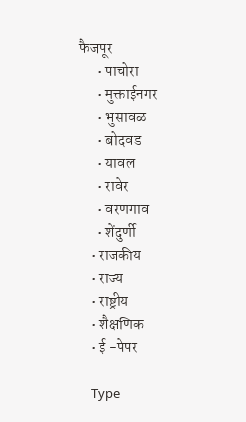फैजपूर
      • पाचोरा
      • मुक्ताईनगर
      • भुसावळ
      • बोदवड
      • यावल
      • रावेर
      • वरणगाव
      • शेंदुर्णी
    • राजकीय
    • राज्य
    • राष्ट्रीय
    • शैक्षणिक
    • ई -पेपर

    Type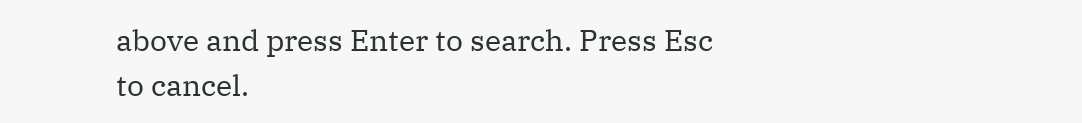above and press Enter to search. Press Esc to cancel.